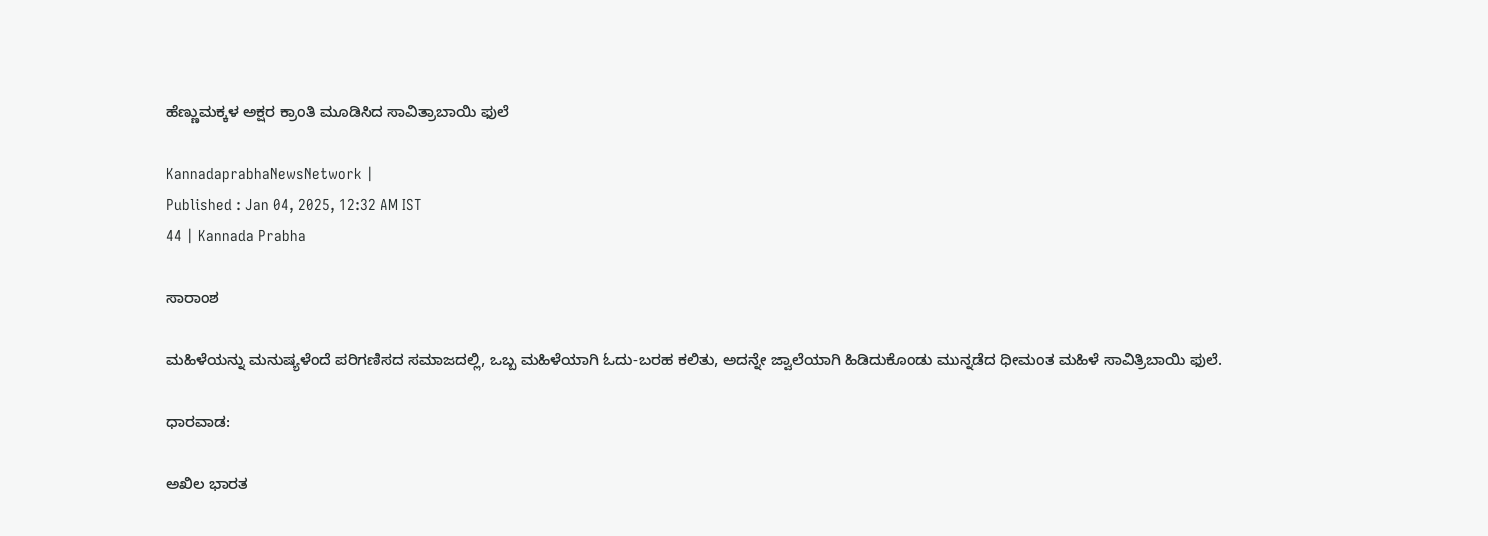ಹೆಣ್ಣುಮಕ್ಕಳ ಅಕ್ಷರ ಕ್ರಾಂತಿ ಮೂಡಿಸಿದ ಸಾವಿತ್ರಾಬಾಯಿ ಫುಲೆ

KannadaprabhaNewsNetwork |
Published : Jan 04, 2025, 12:32 AM IST
44 | Kannada Prabha

ಸಾರಾಂಶ

ಮಹಿಳೆಯನ್ನು ಮನುಷ್ಯಳೆಂದೆ ಪರಿಗಣಿಸದ ಸಮಾಜದಲ್ಲಿ, ಒಬ್ಬ ಮಹಿಳೆಯಾಗಿ ಓದು-ಬರಹ ಕಲಿತು, ಅದನ್ನೇ ಜ್ವಾಲೆಯಾಗಿ ಹಿಡಿದುಕೊಂಡು ಮುನ್ನಡೆದ ಧೀಮಂತ ಮಹಿಳೆ ಸಾವಿತ್ರಿಬಾಯಿ ಫುಲೆ.

ಧಾರವಾಡ:

ಅಖಿಲ ಭಾರತ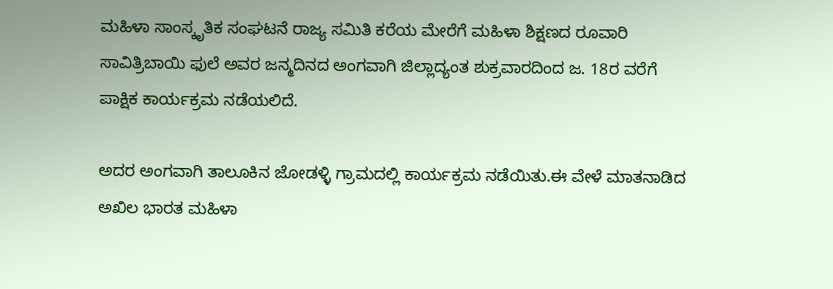ಮಹಿಳಾ ಸಾಂಸ್ಕೃತಿಕ ಸಂಘಟನೆ ರಾಜ್ಯ ಸಮಿತಿ ಕರೆಯ ಮೇರೆಗೆ ಮಹಿಳಾ ಶಿಕ್ಷಣದ ರೂವಾರಿ ಸಾವಿತ್ರಿಬಾಯಿ ಫುಲೆ ಅವರ ಜನ್ಮದಿನದ ಅಂಗವಾಗಿ ಜಿಲ್ಲಾದ್ಯಂತ ಶುಕ್ರವಾರದಿಂದ ಜ. 18ರ ವರೆಗೆ ಪಾಕ್ಷಿಕ ಕಾರ್ಯಕ್ರಮ ನಡೆಯಲಿದೆ.

ಅದರ ಅಂಗವಾಗಿ ತಾಲೂಕಿನ ಜೋಡಳ್ಳಿ ಗ್ರಾಮದಲ್ಲಿ ಕಾರ್ಯಕ್ರಮ ನಡೆಯಿತು.ಈ ವೇಳೆ ಮಾತನಾಡಿದ ಅಖಿಲ ಭಾರತ ಮಹಿಳಾ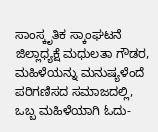ಸಾಂಸ್ಕೃತಿಕ ಸ್ಕಾಂಘಟನೆ ಜಿಲ್ಲಾಧ್ಯಕ್ಷೆ ಮಧುಲತಾ ಗೌಡರ, ಮಹಿಳೆಯನ್ನು ಮನುಷ್ಯಳೆಂದೆ ಪರಿಗಣಿಸದ ಸಮಾಜದಲ್ಲಿ, ಒಬ್ಬ ಮಹಿಳೆಯಾಗಿ ಓದು-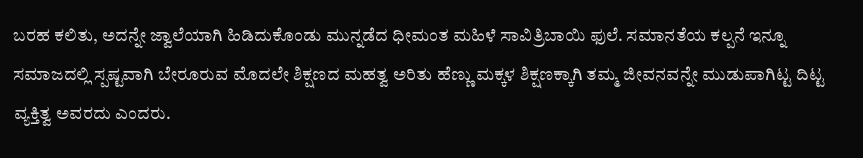ಬರಹ ಕಲಿತು, ಅದನ್ನೇ ಜ್ವಾಲೆಯಾಗಿ ಹಿಡಿದುಕೊಂಡು ಮುನ್ನಡೆದ ಧೀಮಂತ ಮಹಿಳೆ ಸಾವಿತ್ರಿಬಾಯಿ ಫುಲೆ. ಸಮಾನತೆಯ ಕಲ್ಪನೆ ಇನ್ನೂ ಸಮಾಜದಲ್ಲಿ ಸ್ಪಷ್ಟವಾಗಿ ಬೇರೂರುವ ಮೊದಲೇ ಶಿಕ್ಷಣದ ಮಹತ್ವ ಅರಿತು ಹೆಣ್ಣು ಮಕ್ಕಳ ಶಿಕ್ಷಣಕ್ಕಾಗಿ ತಮ್ಮ ಜೀವನವನ್ನೇ ಮುಡುಪಾಗಿಟ್ಟ ದಿಟ್ಟ ವ್ಯಕ್ತಿತ್ವ ಅವರದು ಎಂದರು.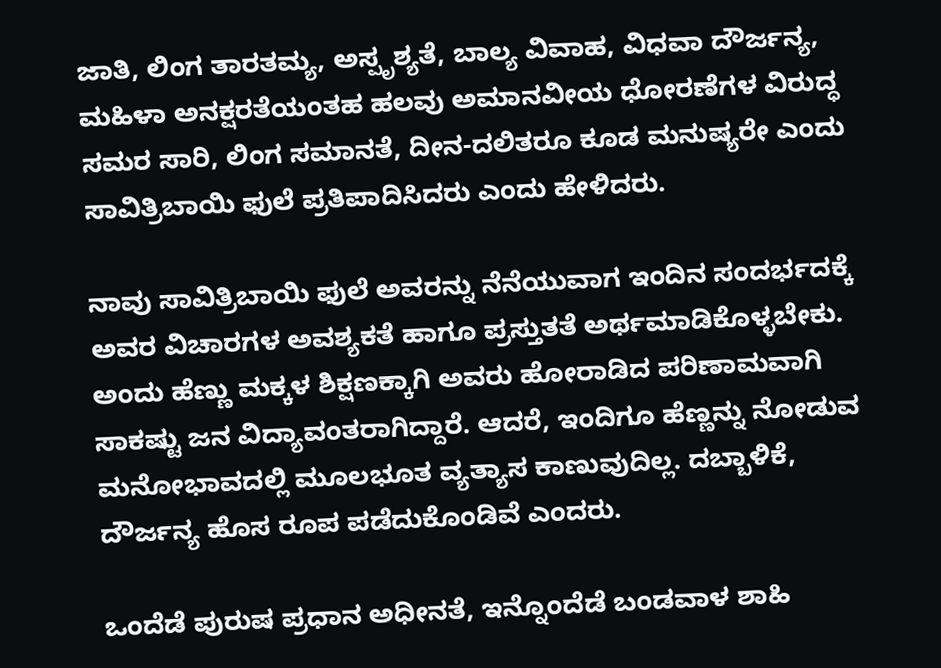ಜಾತಿ, ಲಿಂಗ ತಾರತಮ್ಯ, ಅಸ್ಪೃಶ್ಯತೆ, ಬಾಲ್ಯ ವಿವಾಹ, ವಿಧವಾ ದೌರ್ಜನ್ಯ, ಮಹಿಳಾ ಅನಕ್ಷರತೆಯಂತಹ ಹಲವು ಅಮಾನವೀಯ ಧೋರಣೆಗಳ ವಿರುದ್ಧ ಸಮರ ಸಾರಿ, ಲಿಂಗ ಸಮಾನತೆ, ದೀನ-ದಲಿತರೂ ಕೂಡ ಮನುಷ್ಯರೇ ಎಂದು ಸಾವಿತ್ರಿಬಾಯಿ ಫುಲೆ ಪ್ರತಿಪಾದಿಸಿದರು ಎಂದು ಹೇಳಿದರು.

ನಾವು ಸಾವಿತ್ರಿಬಾಯಿ ಫುಲೆ ಅವರನ್ನು ನೆನೆಯುವಾಗ ಇಂದಿನ ಸಂದರ್ಭದಕ್ಕೆ ಅವರ ವಿಚಾರಗಳ ಅವಶ್ಯಕತೆ ಹಾಗೂ ಪ್ರಸ್ತುತತೆ ಅರ್ಥಮಾಡಿಕೊಳ್ಳಬೇಕು. ಅಂದು ಹೆಣ್ಣು ಮಕ್ಕಳ ಶಿಕ್ಷಣಕ್ಕಾಗಿ ಅವರು ಹೋರಾಡಿದ ಪರಿಣಾಮವಾಗಿ ಸಾಕಷ್ಟು ಜನ ವಿದ್ಯಾವಂತರಾಗಿದ್ದಾರೆ. ಆದರೆ, ಇಂದಿಗೂ ಹೆಣ್ಣನ್ನು ನೋಡುವ ಮನೋಭಾವದಲ್ಲಿ ಮೂಲಭೂತ ವ್ಯತ್ಯಾಸ ಕಾಣುವುದಿಲ್ಲ. ದಬ್ಬಾಳಿಕೆ, ದೌರ್ಜನ್ಯ ಹೊಸ ರೂಪ ಪಡೆದುಕೊಂಡಿವೆ ಎಂದರು.

ಒಂದೆಡೆ ಪುರುಷ ಪ್ರಧಾನ ಅಧೀನತೆ, ಇನ್ನೊಂದೆಡೆ ಬಂಡವಾಳ ಶಾಹಿ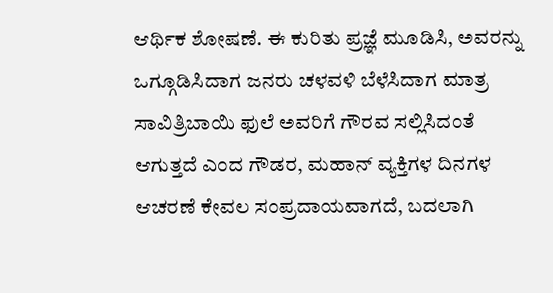ಆರ್ಥಿಕ ಶೋಷಣೆ. ಈ ಕುರಿತು ಪ್ರಜ್ಞೆ ಮೂಡಿಸಿ, ಅವರನ್ನು ಒಗ್ಗೂಡಿಸಿದಾಗ ಜನರು ಚಳವಳಿ ಬೆಳೆಸಿದಾಗ ಮಾತ್ರ ಸಾವಿತ್ರಿಬಾಯಿ ಫುಲೆ ಅವರಿಗೆ ಗೌರವ ಸಲ್ಲಿಸಿದಂತೆ ಆಗುತ್ತದೆ ಎಂದ ಗೌಡರ, ಮಹಾನ್ ವ್ಯಕ್ತಿಗಳ ದಿನಗಳ ಆಚರಣೆ ಕೇವಲ ಸಂಪ್ರದಾಯವಾಗದೆ, ಬದಲಾಗಿ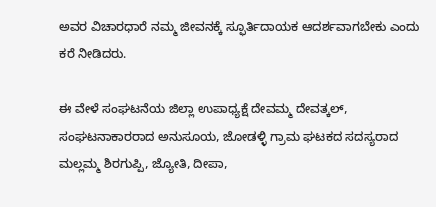ಅವರ ವಿಚಾರಧಾರೆ ನಮ್ಮ ಜೀವನಕ್ಕೆ ಸ್ಫೂರ್ತಿದಾಯಕ ಆದರ್ಶವಾಗಬೇಕು ಎಂದು ಕರೆ ನೀಡಿದರು.

ಈ ವೇಳೆ ಸಂಘಟನೆಯ ಜಿಲ್ಲಾ ಉಪಾಧ್ಯಕ್ಷೆ ದೇವಮ್ಮ ದೇವತ್ಕಲ್, ಸಂಘಟನಾಕಾರರಾದ ಅನುಸೂಯ, ಜೋಡಳ್ಳಿ ಗ್ರಾಮ ಘಟಕದ ಸದಸ್ಯರಾದ ಮಲ್ಲಮ್ಮ ಶಿರಗುಪ್ಪಿ, ಜ್ಯೋತಿ, ದೀಪಾ,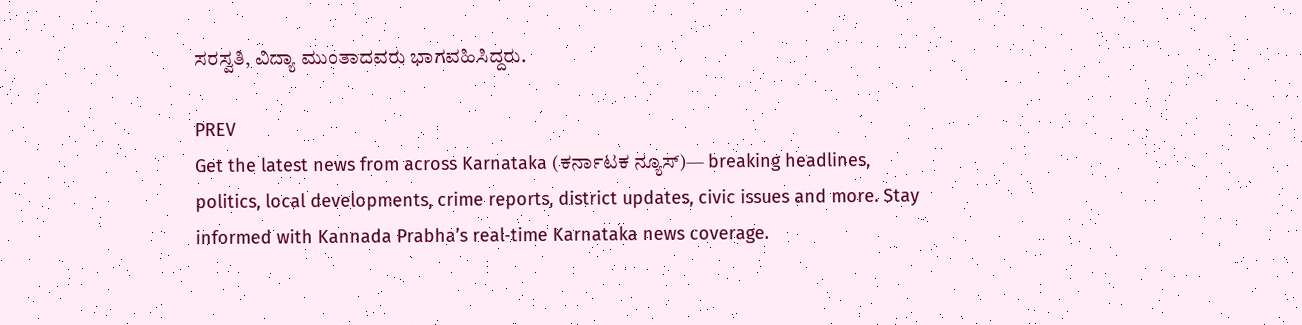ಸರಸ್ವತಿ, ವಿದ್ಯಾ ಮುಂತಾದವರು ಭಾಗವಹಿಸಿದ್ದರು.

PREV
Get the latest news from across Karnataka (ಕರ್ನಾಟಕ ನ್ಯೂಸ್)— breaking headlines, politics, local developments, crime reports, district updates, civic issues and more. Stay informed with Kannada Prabha’s real‑time Karnataka news coverage.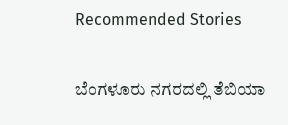Recommended Stories

ಬೆಂಗಳೂರು ನಗರದಲ್ಲಿ ತೆಬಿಯಾ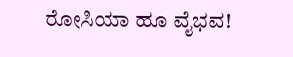ರೋಸಿಯಾ ಹೂ ವೈಭವ!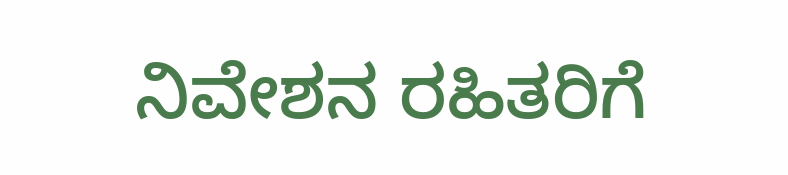ನಿವೇಶನ ರಹಿತರಿಗೆ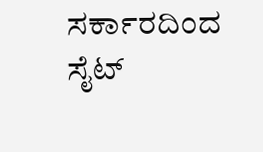ಸರ್ಕಾರದಿಂದ ಸೈಟ್‌